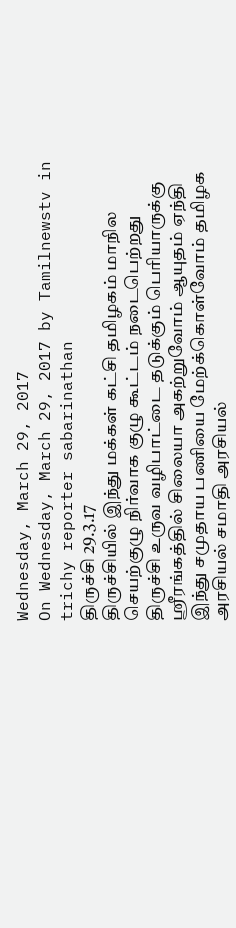Wednesday, March 29, 2017
On Wednesday, March 29, 2017 by Tamilnewstv in trichy reporter sabarinathan
திருச்சி 29.3.17
திருச்சியில் இந்து மக்கள் கட்சி தமிழகம் மாநில செயற்குழு நிர்வாக குழு கூட்டம் நடைபெற்றது
திருச்சி உருவ வழிபாட்டை தடுக்கும் பெரியாருக்கு ஸ்ரீரங்கத்தில் சிலையா அகற்றுவோம் ஆயுதம் ஏந்தி இந்து சமுதாய பணியை மேற்க்கொள்வோம் தமிழக அரசியல் சமாதி அரசியல்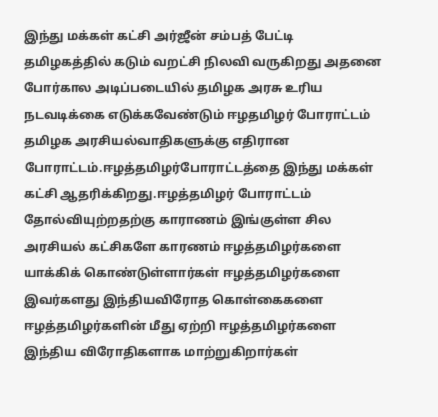இந்து மக்கள் கட்சி அர்ஜீன் சம்பத் பேட்டி
தமிழகத்தில் கடும் வறட்சி நிலவி வருகிறது அதனை போர்கால அடிப்படையில் தமிழக அரசு உரிய நடவடிக்கை எடுக்கவேண்டும் ஈழதமிழர் போராட்டம் தமிழக அரசியல்வாதிகளுக்கு எதிரான போராட்டம்.ஈழத்தமிழர்போராட்டத்தை இந்து மக்கள் கட்சி ஆதரிக்கிறது.ஈழத்தமிழர் போராட்டம் தோல்வியுற்றதற்கு காராணம் இங்குள்ள சில அரசியல் கட்சிகளே காரணம் ஈழத்தமிழர்களை யாக்கிக் கொண்டுள்ளார்கள் ஈழத்தமிழர்களை இவர்களது இந்தியவிரோத கொள்கைகளை ஈழத்தமிழர்களின் மீது ஏற்றி ஈழத்தமிழர்களை இந்திய விரோதிகளாக மாற்றுகிறார்கள்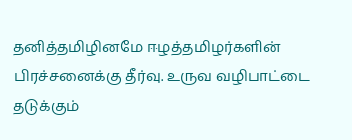தனித்தமிழினமே ஈழத்தமிழர்களின் பிரச்சனைக்கு தீர்வு. உருவ வழிபாட்டை தடுக்கும்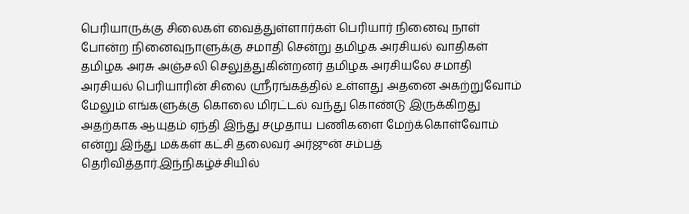பெரியாருக்கு சிலைகள் வைத்துள்ளார்கள் பெரியார் நினைவு நாள் போன்ற நினைவுநாளுக்கு சமாதி சென்று தமிழக அரசியல் வாதிகள் தமிழக அரசு அஞ்சலி செலுத்துகின்றனர் தமிழக அரசியலே சமாதி அரசியல் பெரியாரின் சிலை ஸ்ரீரங்கத்தில் உள்ளது அதனை அகற்றுவோம் மேலும் எங்களுக்கு கொலை மிரட்டல் வந்து கொண்டு இருக்கிறது அதற்காக ஆயுதம் ஏந்தி இந்து சமுதாய பணிகளை மேற்க்கொள்வோம் என்று இந்து மக்கள் கட்சி தலைவர் அர்ஜுன் சம்பத் தெரிவித்தார்.இந்நிகழ்ச்சியில்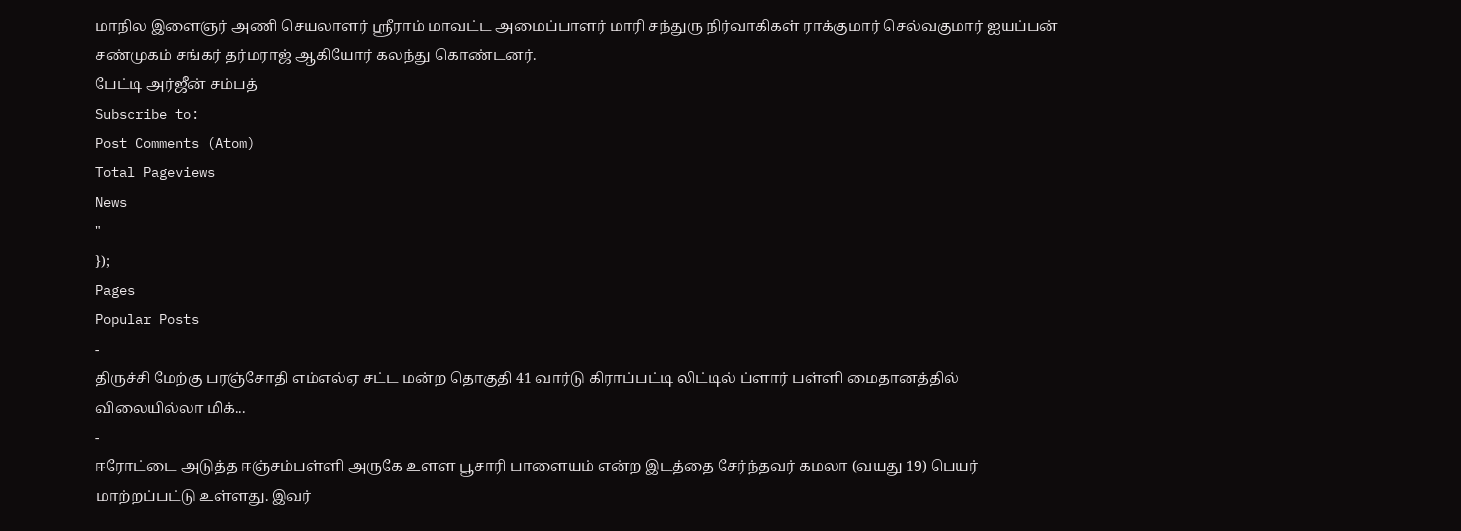மாநில இளைஞர் அணி செயலாளர் ஸ்ரீராம் மாவட்ட அமைப்பாளர் மாரி சந்துரு நிர்வாகிகள் ராக்குமார் செல்வகுமார் ஐயப்பன் சண்முகம் சங்கர் தர்மராஜ் ஆகியோர் கலந்து கொண்டனர்.
பேட்டி அர்ஜீன் சம்பத்
Subscribe to:
Post Comments (Atom)
Total Pageviews
News
"
});
Pages
Popular Posts
-
திருச்சி மேற்கு பரஞ்சோதி எம்எல்ஏ சட்ட மன்ற தொகுதி 41 வார்டு கிராப்பட்டி லிட்டில் ப்ளார் பள்ளி மைதானத்தில் விலையில்லா மிக்...
-
ஈரோட்டை அடுத்த ஈஞ்சம்பள்ளி அருகே உளள பூசாரி பாளையம் என்ற இடத்தை சேர்ந்தவர் கமலா (வயது 19) பெயர் மாற்றப்பட்டு உள்ளது. இவர்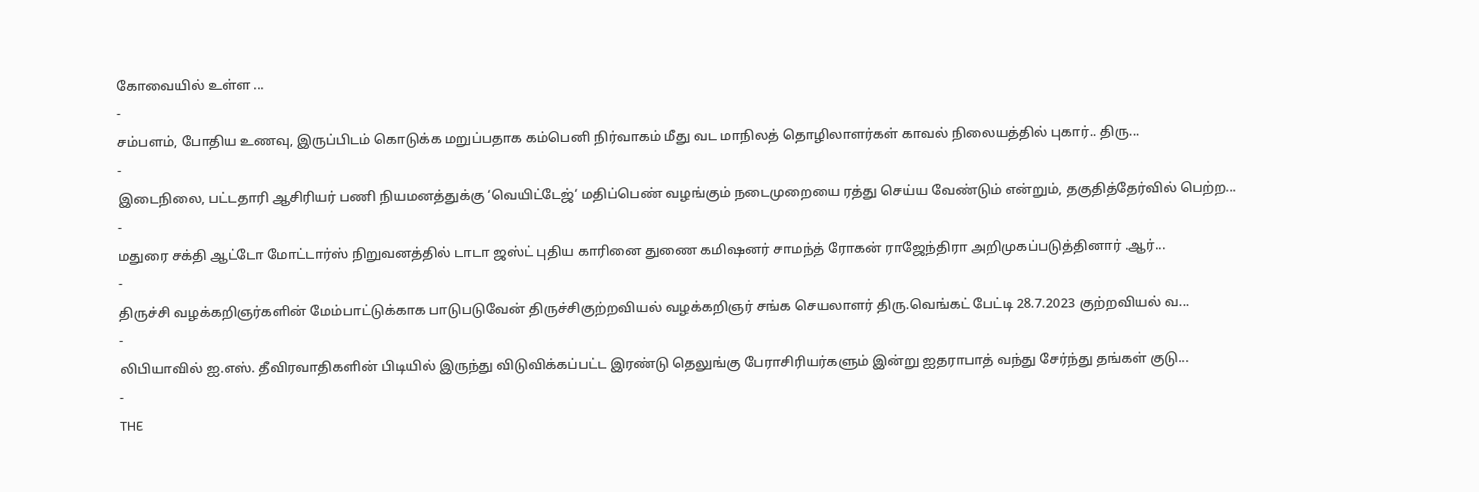கோவையில் உள்ள ...
-
சம்பளம், போதிய உணவு, இருப்பிடம் கொடுக்க மறுப்பதாக கம்பெனி நிர்வாகம் மீது வட மாநிலத் தொழிலாளர்கள் காவல் நிலையத்தில் புகார்.. திரு...
-
இடைநிலை, பட்டதாரி ஆசிரியர் பணி நியமனத்துக்கு ‘வெயிட்டேஜ்‘ மதிப்பெண் வழங்கும் நடைமுறையை ரத்து செய்ய வேண்டும் என்றும், தகுதித்தேர்வில் பெற்ற...
-
மதுரை சக்தி ஆட்டோ மோட்டார்ஸ் நிறுவனத்தில் டாடா ஜஸ்ட் புதிய காரினை துணை கமிஷனர் சாமந்த் ரோகன் ராஜேந்திரா அறிமுகப்படுத்தினார் .ஆர்...
-
திருச்சி வழக்கறிஞர்களின் மேம்பாட்டுக்காக பாடுபடுவேன் திருச்சிகுற்றவியல் வழக்கறிஞர் சங்க செயலாளர் திரு.வெங்கட் பேட்டி 28.7.2023 குற்றவியல் வ...
-
லிபியாவில் ஐ.எஸ். தீவிரவாதிகளின் பிடியில் இருந்து விடுவிக்கப்பட்ட இரண்டு தெலுங்கு பேராசிரியர்களும் இன்று ஐதராபாத் வந்து சேர்ந்து தங்கள் குடு...
-
THE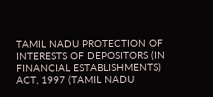TAMIL NADU PROTECTION OF INTERESTS OF DEPOSITORS (IN FINANCIAL ESTABLISHMENTS) ACT, 1997 (TAMIL NADU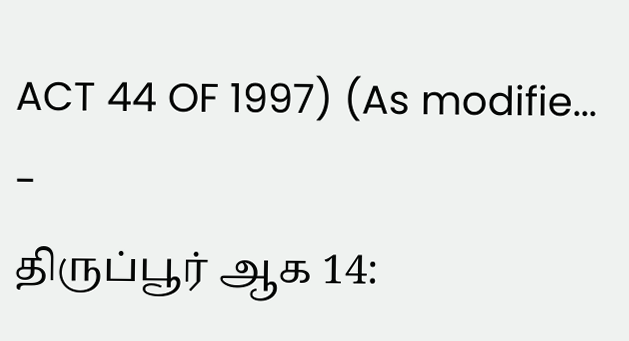ACT 44 OF 1997) (As modifie...
-
திருப்பூர் ஆக 14: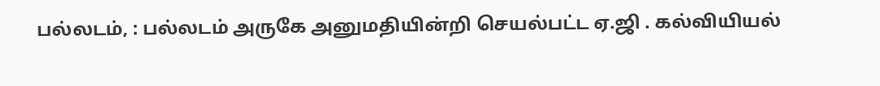பல்லடம், : பல்லடம் அருகே அனுமதியின்றி செயல்பட்ட ஏ.ஜி . கல்வியியல்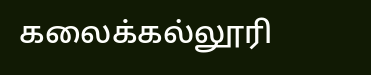கலைக்கல்லூரி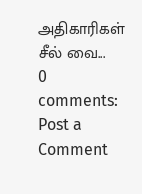அதிகாரிகள் சீல் வை...
0 comments:
Post a Comment